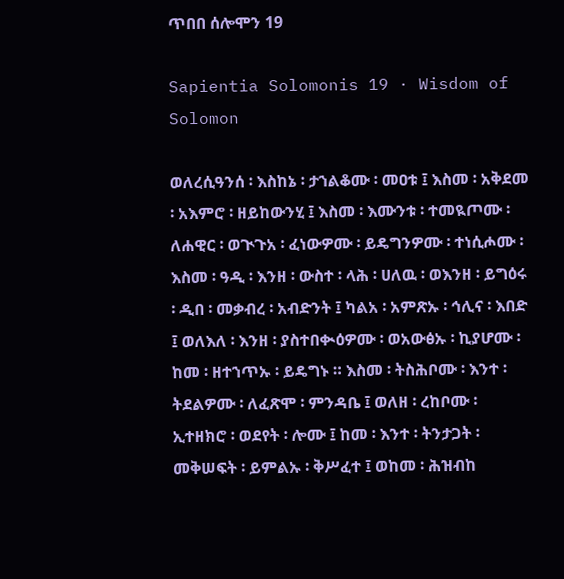ጥበበ ሰሎሞን 19

Sapientia Solomonis 19 · Wisdom of Solomon

ወለረሲዓንሰ ፡ እስከኔ ፡ ታኀልቆሙ ፡ መዐቱ ፤ እስመ ፡ አቅደመ ፡ አእምሮ ፡ ዘይከውንሂ ፤ እስመ ፡ እሙንቱ ፡ ተመዪጦሙ ፡ ለሐዊር ፡ ወጒጉአ ፡ ፈነውዎሙ ፡ ይዴግንዎሙ ፡ ተነሲሖሙ ፡ እስመ ፡ ዓዲ ፡ እንዘ ፡ ውስተ ፡ ላሕ ፡ ሀለዉ ፡ ወእንዘ ፡ ይግዕሩ ፡ ዲበ ፡ መቃብረ ፡ አብድንት ፤ ካልአ ፡ አምጽኡ ፡ ኅሊና ፡ እበድ ፤ ወለእለ ፡ እንዘ ፡ ያስተበቊዕዎሙ ፡ ወአውፅኡ ፡ ኪያሆሙ ፡ ከመ ፡ ዘተኀጥኡ ፡ ይዴግኑ ። እስመ ፡ ትስሕቦሙ ፡ እንተ ፡ ትደልዎሙ ፡ ለፈጽሞ ፡ ምንዳቤ ፤ ወለዘ ፡ ረከቦሙ ፡ ኢተዘክሮ ፡ ወደየት ፡ ሎሙ ፤ ከመ ፡ እንተ ፡ ትንታጋት ፡ መቅሠፍት ፡ ይምልኡ ፡ ቅሥፈተ ፤ ወከመ ፡ ሕዝብከ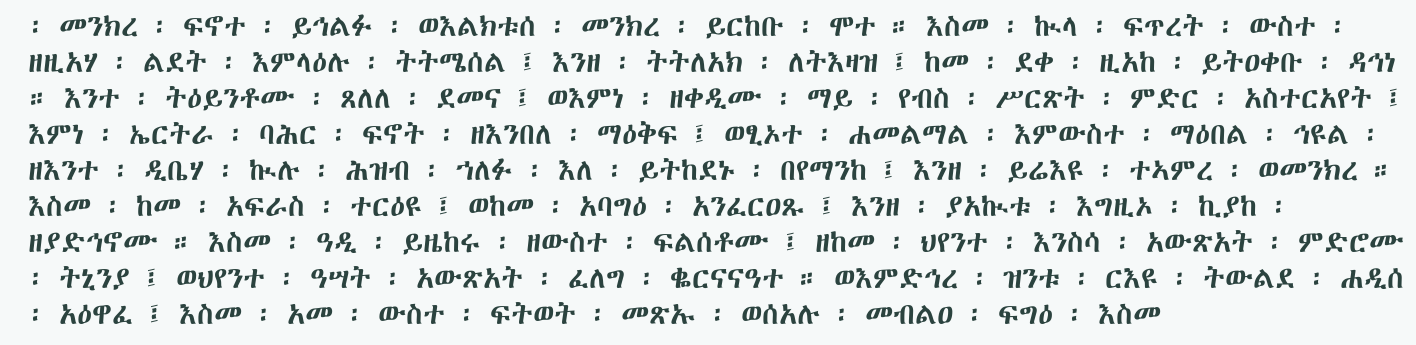፡ መንክረ ፡ ፍኖተ ፡ ይኅልፉ ፡ ወእልክቱሰ ፡ መንክረ ፡ ይርከቡ ፡ ሞተ ። እስመ ፡ ኲላ ፡ ፍጥረት ፡ ውስተ ፡ ዘዚአሃ ፡ ልደት ፡ እምላዕሉ ፡ ትትሜሰል ፤ እንዘ ፡ ትትለአክ ፡ ለትእዛዝ ፤ ከመ ፡ ደቀ ፡ ዚአከ ፡ ይትዐቀቡ ፡ ዳኅነ ። እንተ ፡ ትዕይንቶሙ ፡ ጸለለ ፡ ደመና ፤ ወእምነ ፡ ዘቀዲሙ ፡ ማይ ፡ የብስ ፡ ሥርጽት ፡ ምድር ፡ አስተርአየት ፤ እምነ ፡ ኤርትራ ፡ ባሕር ፡ ፍኖት ፡ ዘእንበለ ፡ ማዕቅፍ ፤ ወፂኦተ ፡ ሐመልማል ፡ እምውስተ ፡ ማዕበል ፡ ኅዩል ፡ ዘእንተ ፡ ዲቤሃ ፡ ኲሉ ፡ ሕዝብ ፡ ኀለፉ ፡ እለ ፡ ይትከደኑ ፡ በየማንከ ፤ እንዘ ፡ ይሬእዩ ፡ ተኣምረ ፡ ወመንክረ ። እስመ ፡ ከመ ፡ አፍራስ ፡ ተርዕዩ ፤ ወከመ ፡ አባግዕ ፡ አንፈርዐጹ ፤ እንዘ ፡ ያአኲቱ ፡ እግዚኦ ፡ ኪያከ ፡ ዘያድኅኖሙ ። እስመ ፡ ዓዲ ፡ ይዜከሩ ፡ ዘውስተ ፡ ፍልሰቶሙ ፤ ዘከመ ፡ ህየንተ ፡ እንስሳ ፡ አውጽአት ፡ ምድሮሙ ፡ ትኒንያ ፤ ወህየንተ ፡ ዓሣት ፡ አውጽአት ፡ ፈለግ ፡ ቈርናናዓተ ። ወእምድኅረ ፡ ዝንቱ ፡ ርእዩ ፡ ትውልደ ፡ ሐዲሰ ፡ አዕዋፈ ፤ እስመ ፡ አመ ፡ ውስተ ፡ ፍትወት ፡ መጽኡ ፡ ወሰአሉ ፡ መብልዐ ፡ ፍግዕ ፡ እስመ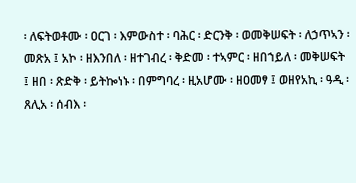፡ ለፍትወቶሙ ፡ ዐርገ ፡ እምውስተ ፡ ባሕር ፡ ድርንቅ ፡ ወመቅሠፍት ፡ ለኃጥኣን ፡ መጽአ ፤ አኮ ፡ ዘእንበለ ፡ ዘተገብረ ፡ ቅድመ ፡ ተኣምር ፡ ዘበኀይለ ፡ መቅሠፍት ፤ ዘበ ፡ ጽድቅ ፡ ይትኰነኑ ፡ በምግባረ ፡ ዚአሆሙ ፡ ዘዐመፃ ፤ ወዘየአኪ ፡ ዓዲ ፡ ጸሊአ ፡ ሰብእ ፡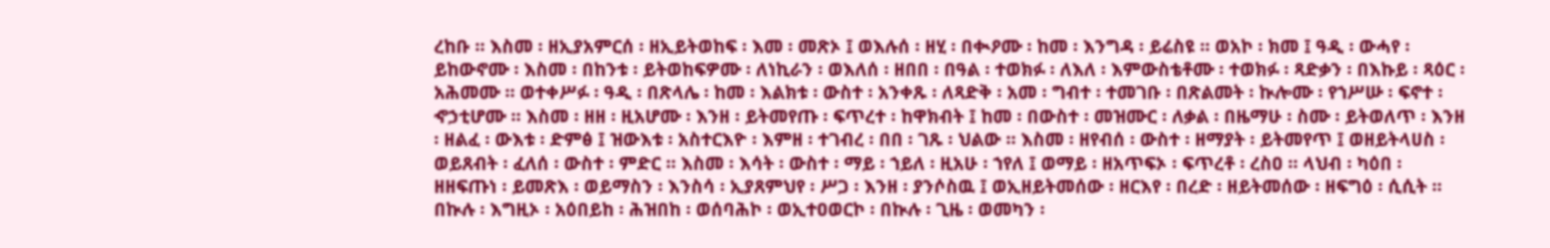ረከቡ ። እስመ ፡ ዘኢያአምርሰ ፡ ዘኢይትወከፍ ፡ እመ ፡ መጽኦ ፤ ወእሉሰ ፡ ዘሂ ፡ በቊዖሙ ፡ ከመ ፡ እንግዳ ፡ ይሬስዩ ። ወአኮ ፡ ክመ ፤ ዓዲ ፡ ውሓየ ፡ ይከውኖሙ ፡ እስመ ፡ በከንቱ ፡ ይትወከፍዎሙ ፡ ለነኪራን ፡ ወእለሰ ፡ ዘበበ ፡ በዓል ፡ ተወክፉ ፡ ለእለ ፡ እምውስቴቶሙ ፡ ተወክፉ ፡ ጻድቃን ፡ በእኩይ ፡ ጻዕር ፡ አሕመሙ ። ወተቀሥፉ ፡ ዓዲ ፡ በጽላሌ ፡ ከመ ፡ እልክቱ ፡ ውስተ ፡ አንቀጹ ፡ ለጻድቅ ፡ አመ ፡ ግብተ ፡ ተመገቡ ፡ በጽልመት ፡ ኲሎሙ ፡ የኀሥሡ ፡ ፍኖተ ፡ ኆኃቲሆሙ ። እስመ ፡ ዘዘ ፡ ዚአሆሙ ፡ እንዘ ፡ ይትመየጡ ፡ ፍጥረተ ፡ ከዋክብት ፤ ከመ ፡ በውስተ ፡ መዝሙር ፡ ለቃል ፡ በዜማሁ ፡ ስሙ ፡ ይትወለጥ ፡ እንዘ ፡ ዘልፈ ፡ ውእቱ ፡ ድምፅ ፤ ዝውእቱ ፡ አስተርእዮ ፡ እምዘ ፡ ተገብረ ፡ በበ ፡ ገጹ ፡ ህልው ። እስመ ፡ ዘየብሰ ፡ ውስተ ፡ ዘማያት ፡ ይትመየጥ ፤ ወዘይትላሀስ ፡ ወይጸብት ፡ ፈለሰ ፡ ውስተ ፡ ምድር ። እስመ ፡ እሳት ፡ ውስተ ፡ ማይ ፡ ኀይለ ፡ ዚአሁ ፡ ኀየለ ፤ ወማይ ፡ ዘአጥፍኦ ፡ ፍጥረቶ ፡ ረስዐ ። ላህብ ፡ ካዕበ ፡ ዘዘፍጡነ ፡ ይመጽእ ፡ ወይማስን ፡ እንስሳ ፡ ኢያጸምህየ ፡ ሥጋ ፡ እንዘ ፡ ያንሶስዉ ፤ ወኢዘይትመሰው ፡ ዘርእየ ፡ በረድ ፡ ዘይትመሰው ፡ ዘፍግዕ ፡ ሲሲት ። በኲሉ ፡ እግዚኦ ፡ አዕበይከ ፡ ሕዝበከ ፡ ወሰባሕኮ ፡ ወኢተዐወርኮ ፡ በኲሉ ፡ ጊዜ ፡ ወመካን ፡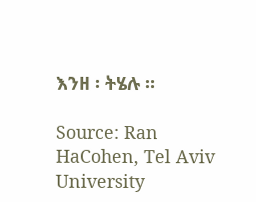እንዘ ፡ ትሄሉ ።

Source: Ran HaCohen, Tel Aviv University